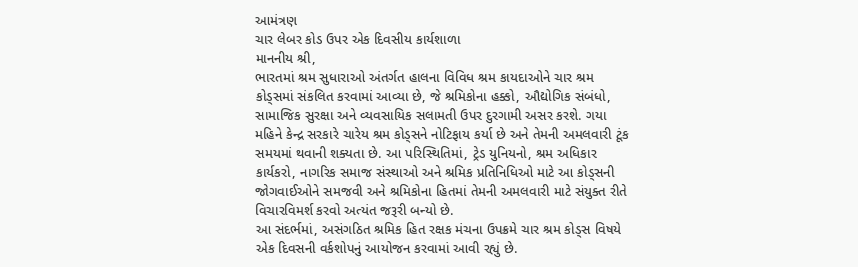આમંત્રણ
ચાર લેબર કોડ ઉપર એક દિવસીય કાર્યશાળા
માનનીય શ્રી,
ભારતમાં શ્રમ સુધારાઓ અંતર્ગત હાલના વિવિધ શ્રમ કાયદાઓને ચાર શ્રમ કોડ્સમાં સંકલિત કરવામાં આવ્યા છે, જે શ્રમિકોના હક્કો, ઔદ્યોગિક સંબંધો, સામાજિક સુરક્ષા અને વ્યવસાયિક સલામતી ઉપર દુરગામી અસર કરશે. ગયા મહિને કેન્દ્ર સરકારે ચારેય શ્રમ કોડ્સને નોટિફાય કર્યા છે અને તેમની અમલવારી ટૂંક સમયમાં થવાની શક્યતા છે. આ પરિસ્થિતિમાં, ટ્રેડ યુનિયનો, શ્રમ અધિકાર કાર્યકરો, નાગરિક સમાજ સંસ્થાઓ અને શ્રમિક પ્રતિનિધિઓ માટે આ કોડ્સની જોગવાઈઓને સમજવી અને શ્રમિકોના હિતમાં તેમની અમલવારી માટે સંયુક્ત રીતે વિચારવિમર્શ કરવો અત્યંત જરૂરી બન્યો છે.
આ સંદર્ભમાં, અસંગઠિત શ્રમિક હિત રક્ષક મંચના ઉપક્રમે ચાર શ્રમ કોડ્સ વિષયે એક દિવસની વર્કશોપનું આયોજન કરવામાં આવી રહ્યું છે.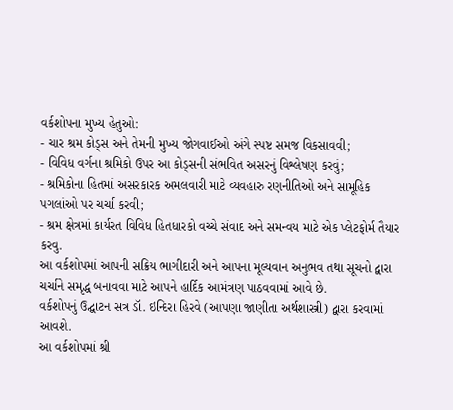વર્કશોપના મુખ્ય હેતુઓ:
- ચાર શ્રમ કોડ્સ અને તેમની મુખ્ય જોગવાઈઓ અંગે સ્પષ્ટ સમજ વિકસાવવી;
- વિવિધ વર્ગના શ્રમિકો ઉપર આ કોડ્સની સંભવિત અસરનું વિશ્લેષણ કરવું;
- શ્રમિકોના હિતમાં અસરકારક અમલવારી માટે વ્યવહારુ રણનીતિઓ અને સામૂહિક પગલાંઓ પર ચર્ચા કરવી;
- શ્રમ ક્ષેત્રમાં કાર્યરત વિવિધ હિતધારકો વચ્ચે સંવાદ અને સમન્વય માટે એક પ્લેટફોર્મ તૈયાર કરવુ.
આ વર્કશોપમાં આપની સક્રિય ભાગીદારી અને આપના મૂલ્યવાન અનુભવ તથા સૂચનો દ્વારા ચર્ચાને સમૃદ્ધ બનાવવા માટે આપને હાર્દિક આમંત્રણ પાઠવવામાં આવે છે.
વર્કશોપનું ઉદ્ઘાટન સત્ર ડૉ. ઇન્દિરા હિરવે (આપણા જાણીતા અર્થશાસ્ત્રી) દ્વારા કરવામાં આવશે.
આ વર્કશોપમાં શ્રી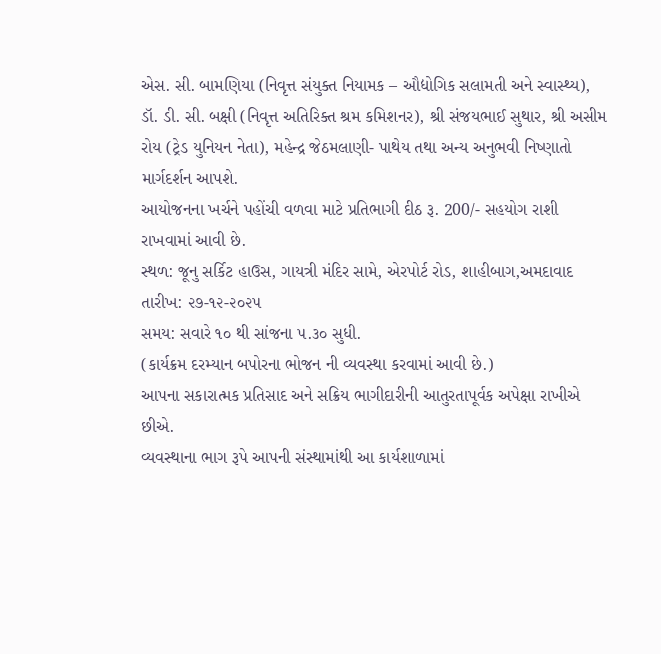એસ. સી. બામણિયા (નિવૃત્ત સંયુક્ત નિયામક – ઔદ્યોગિક સલામતી અને સ્વાસ્થ્ય), ડૉ. ડી. સી. બક્ષી (નિવૃત્ત અતિરિક્ત શ્રમ કમિશનર), શ્રી સંજયભાઈ સુથાર, શ્રી અસીમ રોય (ટ્રેડ યુનિયન નેતા), મહેન્દ્ર જેઠમલાણી- પાથેય તથા અન્ય અનુભવી નિષ્ણાતો માર્ગદર્શન આપશે.
આયોજનના ખર્ચને પહોંચી વળવા માટે પ્રતિભાગી દીઠ રૂ. 200/- સહયોગ રાશી રાખવામાં આવી છે.
સ્થળ: જૂનુ સર્કિટ હાઉસ, ગાયત્રી મંદિર સામે, એરપોર્ટ રોડ, શાહીબાગ,અમદાવાદ
તારીખ: ૨૭-૧૨-૨૦૨૫
સમય: સવારે ૧૦ થી સાંજના ૫.૩૦ સુધી.
(કાર્યક્રમ દરમ્યાન બપોરના ભોજન ની વ્યવસ્થા કરવામાં આવી છે.)
આપના સકારાત્મક પ્રતિસાદ અને સક્રિય ભાગીદારીની આતુરતાપૂર્વક અપેક્ષા રાખીએ છીએ.
વ્યવસ્થાના ભાગ રૂપે આપની સંસ્થામાંથી આ કાર્યશાળામાં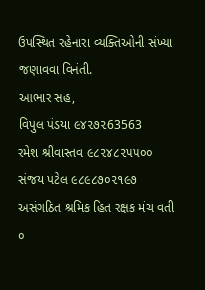ઉપસ્થિત રહેનારા વ્યક્તિઓની સંખ્યા જણાવવા વિનંતી.
આભાર સહ,
વિપુલ પંડયા ૯૪૨૭૨63563
રમેશ શ્રીવાસ્તવ ૯૮૨૪૮૨૫૫૦૦
સંજય પટેલ ૯૮૯૮૭૦૨૧૯૭
અસંગઠિત શ્રમિક હિત રક્ષક મંચ વતી
૦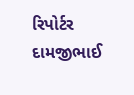રિપોર્ટર દામજીભાઈ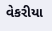વેકરીયા